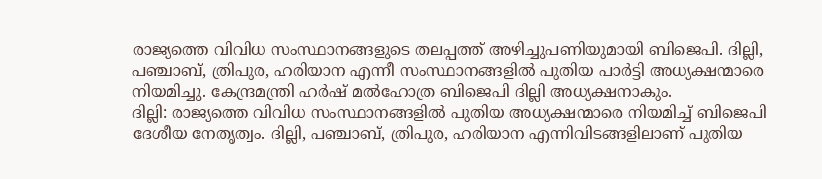രാജ്യത്തെ വിവിധ സംസ്ഥാനങ്ങളുടെ തലപ്പത്ത് അഴിച്ചുപണിയുമായി ബിജെപി. ദില്ലി, പഞ്ചാബ്, ത്രിപുര, ഹരിയാന എന്നീ സംസ്ഥാനങ്ങളിൽ പുതിയ പാർട്ടി അധ്യക്ഷന്മാരെ നിയമിച്ചു. കേന്ദ്രമന്ത്രി ഹർഷ് മൽഹോത്ര ബിജെപി ദില്ലി അധ്യക്ഷനാകും.
ദില്ലി: രാജ്യത്തെ വിവിധ സംസ്ഥാനങ്ങളിൽ പുതിയ അധ്യക്ഷന്മാരെ നിയമിച്ച് ബിജെപി ദേശീയ നേതൃത്വം. ദില്ലി, പഞ്ചാബ്, ത്രിപുര, ഹരിയാന എന്നിവിടങ്ങളിലാണ് പുതിയ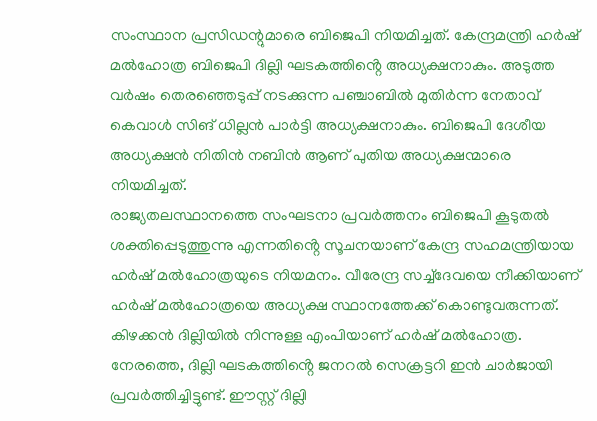സംസ്ഥാന പ്രസിഡന്റുമാരെ ബിജെപി നിയമിച്ചത്. കേന്ദ്രമന്ത്രി ഹർഷ് മൽഹോത്ര ബിജെപി ദില്ലി ഘടകത്തിൻ്റെ അധ്യക്ഷനാകും. അടുത്ത വർഷം തെരഞ്ഞെടുപ്പ് നടക്കുന്ന പഞ്ചാബിൽ മുതിർന്ന നേതാവ് കെവാൾ സിങ് ധില്ലൻ പാർട്ടി അധ്യക്ഷനാകും. ബിജെപി ദേശീയ അധ്യക്ഷൻ നിതിൻ നബിൻ ആണ് പുതിയ അധ്യക്ഷന്മാരെ നിയമിച്ചത്.
രാജ്യതലസ്ഥാനത്തെ സംഘടനാ പ്രവർത്തനം ബിജെപി കൂടുതൽ ശക്തിപ്പെടുത്തുന്നു എന്നതിൻ്റെ സൂചനയാണ് കേന്ദ്ര സഹമന്ത്രിയായ ഹർഷ് മൽഹോത്രയുടെ നിയമനം. വീരേന്ദ്ര സച്ച്ദേവയെ നീക്കിയാണ് ഹർഷ് മൽഹോത്രയെ അധ്യക്ഷ സ്ഥാനത്തേക്ക് കൊണ്ടുവരുന്നത്. കിഴക്കൻ ദില്ലിയിൽ നിന്നുള്ള എംപിയാണ് ഹർഷ് മൽഹോത്ര. നേരത്തെ, ദില്ലി ഘടകത്തിൻ്റെ ജനറൽ സെക്രട്ടറി ഇൻ ചാർജായി പ്രവർത്തിച്ചിട്ടുണ്ട്. ഈസ്റ്റ് ദില്ലി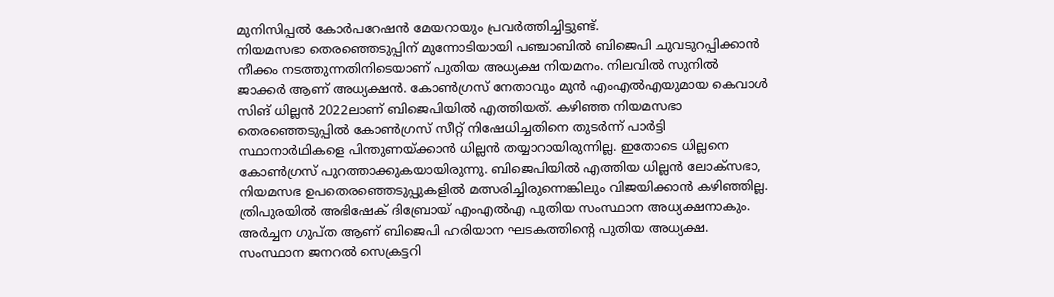മുനിസിപ്പൽ കോർപറേഷൻ മേയറായും പ്രവർത്തിച്ചിട്ടുണ്ട്.
നിയമസഭാ തെരഞ്ഞെടുപ്പിന് മുന്നോടിയായി പഞ്ചാബിൽ ബിജെപി ചുവടുറപ്പിക്കാൻ നീക്കം നടത്തുന്നതിനിടെയാണ് പുതിയ അധ്യക്ഷ നിയമനം. നിലവിൽ സുനിൽ ജാക്കർ ആണ് അധ്യക്ഷൻ. കോൺഗ്രസ് നേതാവും മുൻ എംഎൽഎയുമായ കെവാൾ സിങ് ധില്ലൻ 2022ലാണ് ബിജെപിയിൽ എത്തിയത്. കഴിഞ്ഞ നിയമസഭാ തെരഞ്ഞെടുപ്പിൽ കോൺഗ്രസ് സീറ്റ് നിഷേധിച്ചതിനെ തുടർന്ന് പാർട്ടി സ്ഥാനാർഥികളെ പിന്തുണയ്ക്കാൻ ധില്ലൻ തയ്യാറായിരുന്നില്ല. ഇതോടെ ധില്ലനെ കോൺഗ്രസ് പുറത്താക്കുകയായിരുന്നു. ബിജെപിയിൽ എത്തിയ ധില്ലൻ ലോക്സഭാ, നിയമസഭ ഉപതെരഞ്ഞെടുപ്പുകളിൽ മത്സരിച്ചിരുന്നെങ്കിലും വിജയിക്കാൻ കഴിഞ്ഞില്ല.
ത്രിപുരയിൽ അഭിഷേക് ദിബ്രോയ് എംഎൽഎ പുതിയ സംസ്ഥാന അധ്യക്ഷനാകും. അർച്ചന ഗുപ്ത ആണ് ബിജെപി ഹരിയാന ഘടകത്തിൻ്റെ പുതിയ അധ്യക്ഷ. സംസ്ഥാന ജനറൽ സെക്രട്ടറി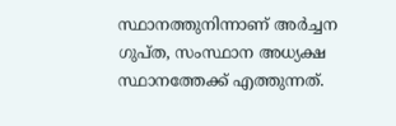സ്ഥാനത്തുനിന്നാണ് അർച്ചന ഗുപ്ത, സംസ്ഥാന അധ്യക്ഷ സ്ഥാനത്തേക്ക് എത്തുന്നത്.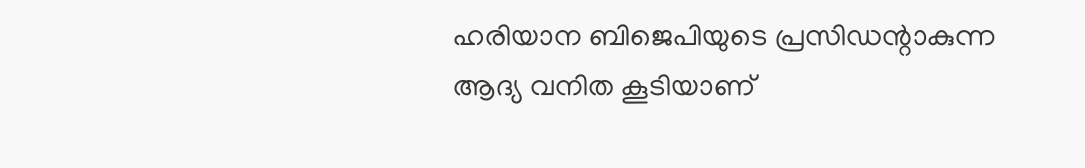ഹരിയാന ബിജെപിയുടെ പ്രസിഡന്റാകുന്ന ആദ്യ വനിത കൂടിയാണ്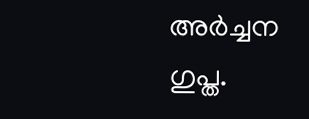അർച്ചന ഗുപ്ത.